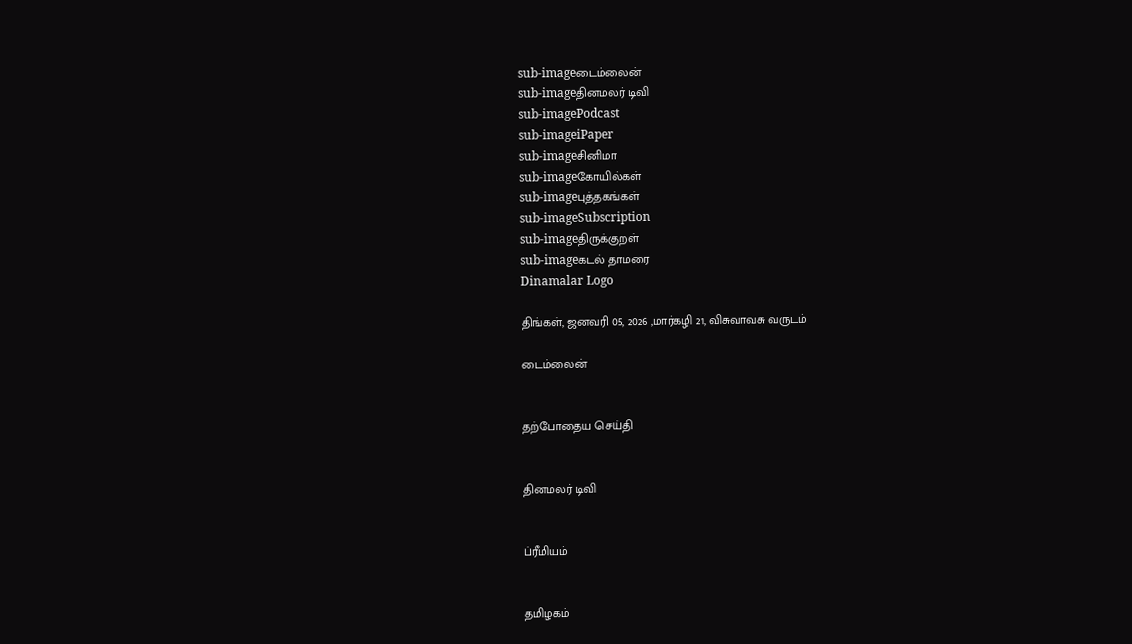sub-imageடைம்லைன்
sub-imageதினமலர் டிவி
sub-imagePodcast
sub-imageiPaper
sub-imageசினிமா
sub-imageகோயில்கள்
sub-imageபுத்தகங்கள்
sub-imageSubscription
sub-imageதிருக்குறள்
sub-imageகடல் தாமரை
Dinamalar Logo

திங்கள், ஜனவரி 05, 2026 ,மார்கழி 21, விசுவாவசு வருடம்

டைம்லைன்


தற்போதைய செய்தி


தினமலர் டிவி


ப்ரீமியம்


தமிழகம்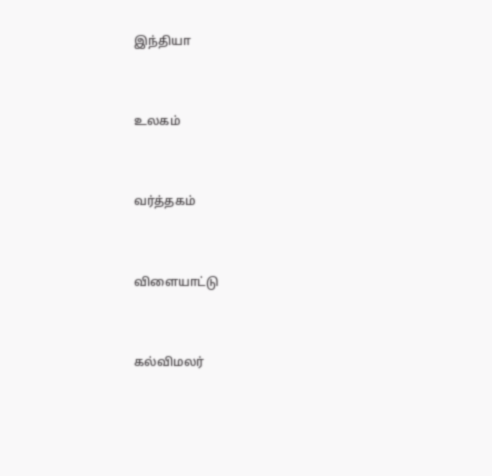இந்தியா


உலகம்


வர்த்தகம்


விளையாட்டு


கல்விமலர்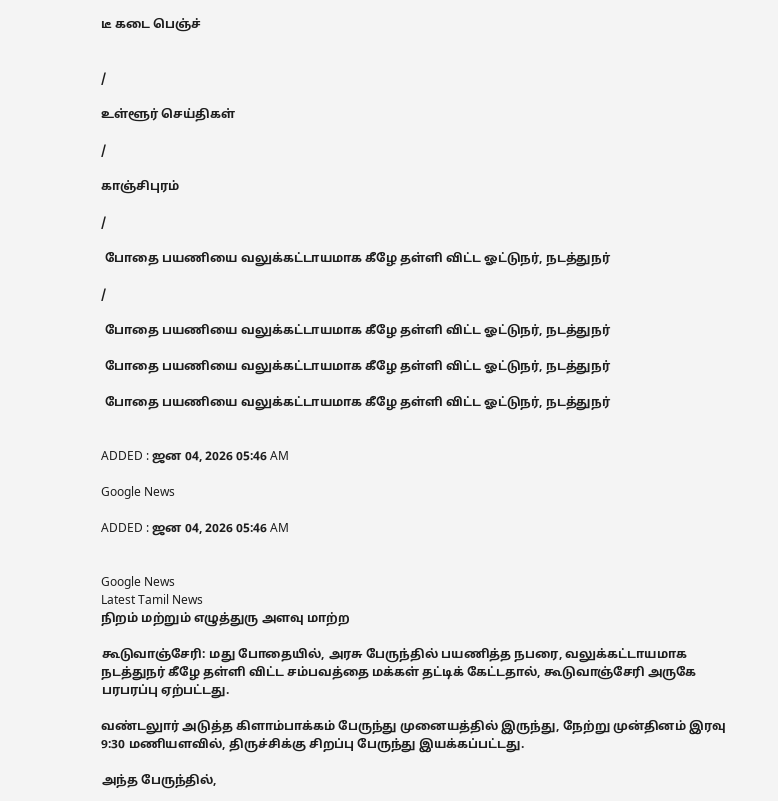டீ கடை பெஞ்ச்


/

உள்ளூர் செய்திகள்

/

காஞ்சிபுரம்

/

 போதை பயணியை வலுக்கட்டாயமாக கீழே தள்ளி விட்ட ஓட்டுநர், நடத்துநர்

/

 போதை பயணியை வலுக்கட்டாயமாக கீழே தள்ளி விட்ட ஓட்டுநர், நடத்துநர்

 போதை பயணியை வலுக்கட்டாயமாக கீழே தள்ளி விட்ட ஓட்டுநர், நடத்துநர்

 போதை பயணியை வலுக்கட்டாயமாக கீழே தள்ளி விட்ட ஓட்டுநர், நடத்துநர்


ADDED : ஜன 04, 2026 05:46 AM

Google News

ADDED : ஜன 04, 2026 05:46 AM


Google News
Latest Tamil News
நிறம் மற்றும் எழுத்துரு அளவு மாற்ற

கூடுவாஞ்சேரி: மது போதையில், அரசு பேருந்தில் பயணித்த நபரை, வலுக்கட்டாயமாக நடத்துநர் கீழே தள்ளி விட்ட சம்பவத்தை மக்கள் தட்டிக் கேட்டதால், கூடுவாஞ்சேரி அருகே பரபரப்பு ஏற்பட்டது.

வண்டலுார் அடுத்த கிளாம்பாக்கம் பேருந்து முனையத்தில் இருந்து, நேற்று முன்தினம் இரவு 9:30 மணியளவில், திருச்சிக்கு சிறப்பு பேருந்து இயக்கப்பட்டது.

அந்த பேருந்தில்,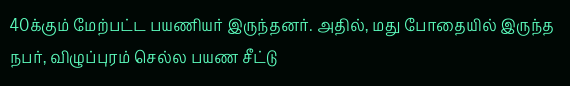40க்கும் மேற்பட்ட பயணியர் இருந்தனர். அதில், மது போதையில் இருந்த நபர், விழுப்புரம் செல்ல பயண சீட்டு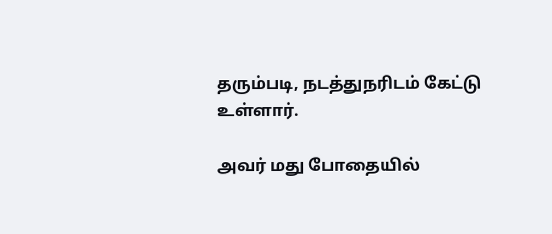தரும்படி, நடத்துநரிடம் கேட்டு உள்ளார்.

அவர் மது போதையில்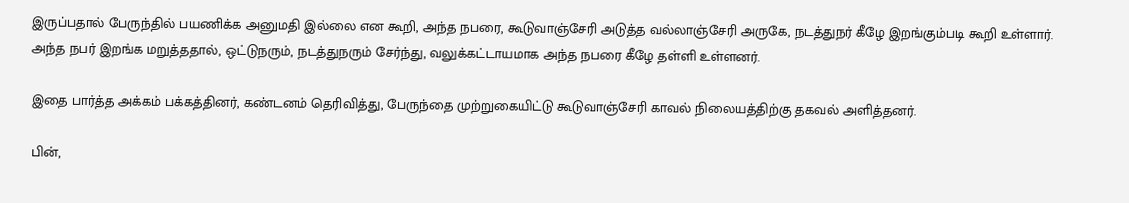இருப்பதால் பேருந்தில் பயணிக்க அனுமதி இல்லை என கூறி, அந்த நபரை, கூடுவாஞ்சேரி அடுத்த வல்லாஞ்சேரி அருகே, நடத்துநர் கீழே இறங்கும்படி கூறி உள்ளார். அந்த நபர் இறங்க மறுத்ததால், ஒட்டுநரும், நடத்துநரும் சேர்ந்து, வலுக்கட்டாயமாக அந்த நபரை கீழே தள்ளி உள்ளனர்.

இதை பார்த்த அக்கம் பக்கத்தினர், கண்டனம் தெரிவித்து, பேருந்தை முற்றுகையிட்டு கூடுவாஞ்சேரி காவல் நிலையத்திற்கு தகவல் அளித்தனர்.

பின்,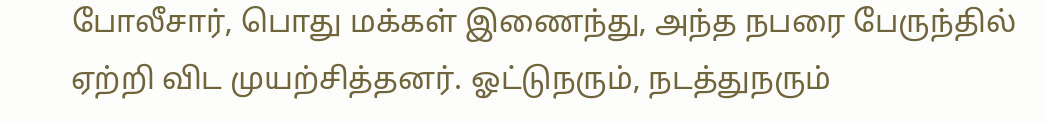போலீசார், பொது மக்கள் இணைந்து, அந்த நபரை பேருந்தில் ஏற்றி விட முயற்சித்தனர். ஓட்டுநரும், நடத்துநரும்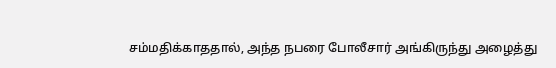சம்மதிக்காததால், அந்த நபரை போலீசார் அங்கிருந்து அழைத்து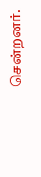சென்றனர்.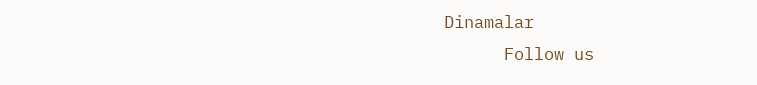Dinamalar
      Follow us